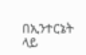በኢንተርኔት ላይ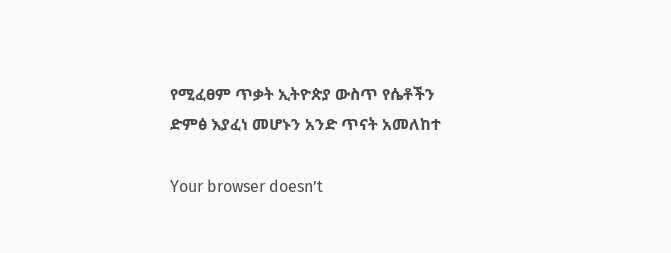የሚፈፀም ጥቃት ኢትዮጵያ ውስጥ የሴቶችን ድምፅ እያፈነ መሆኑን አንድ ጥናት አመለከተ

Your browser doesn’t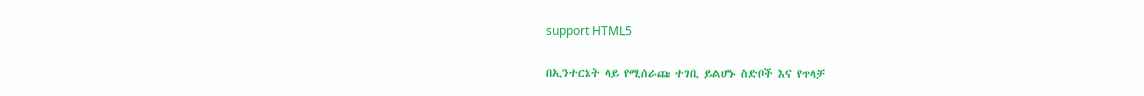support HTML5

በኢንተርኔት ላይ የሚሰራጩ ተገቢ ይልሆኑ ስድቦች እና የጥላቻ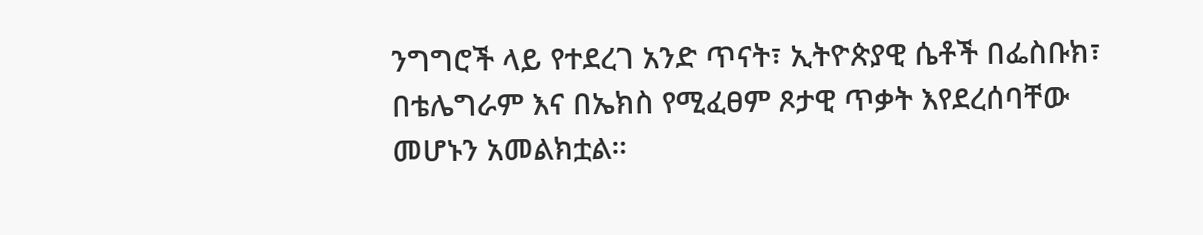ንግግሮች ላይ የተደረገ አንድ ጥናት፣ ኢትዮጵያዊ ሴቶች በፌስቡክ፣ በቴሌግራም እና በኤክስ የሚፈፀም ጾታዊ ጥቃት እየደረሰባቸው መሆኑን አመልክቷል።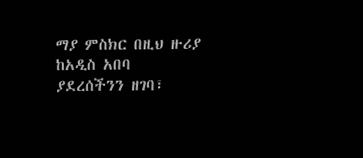ማያ ምስክር በዚህ ዙሪያ ከአዲስ አበባ ያደረሰችንን ዘገባ፣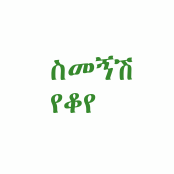ስመኝሽ የቆየ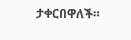ታቀርበዋለች።